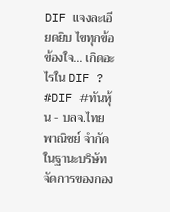DIF แจงละเอียดยิบ ไขทุกข้อข้องใจ... เกิดอะไรใน DIF ?
#DIF #ทันหุ้น - บลจ.ไทยพาณิชย์ จำกัด ในฐานะบริษัทจัดการของกอง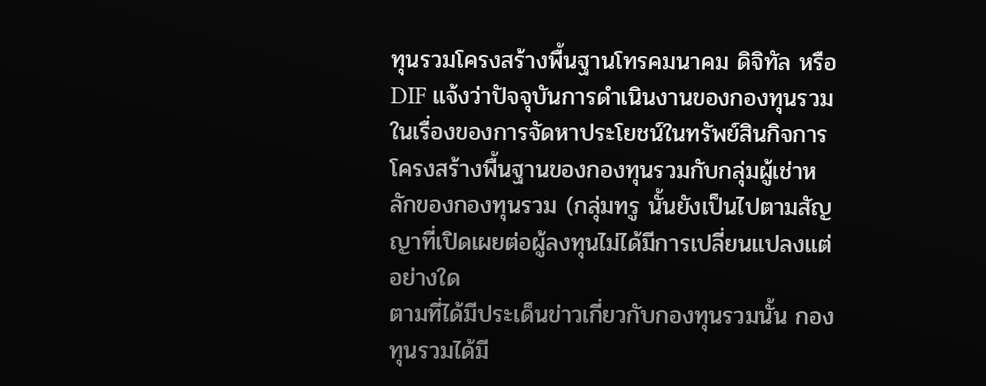ทุนรวมโครงสร้างพื้นฐานโทรคมนาคม ดิจิทัล หรือ DIF แจ้งว่าปัจจุบันการดำเนินงานของกองทุนรวมในเรื่องของการจัดหาประโยชน์ในทรัพย์สินกิจการโครงสร้างพื้นฐานของกองทุนรวมกับกลุ่มผู้เช่าหลักของกองทุนรวม (กลุ่มทรู นั้นยังเป็นไปตามสัญญาที่เปิดเผยต่อผู้ลงทุนไม่ได้มีการเปลี่ยนแปลงแต่อย่างใด
ตามที่ได้มีประเด็นข่าวเกี่ยวกับกองทุนรวมนั้น กองทุนรวมได้มี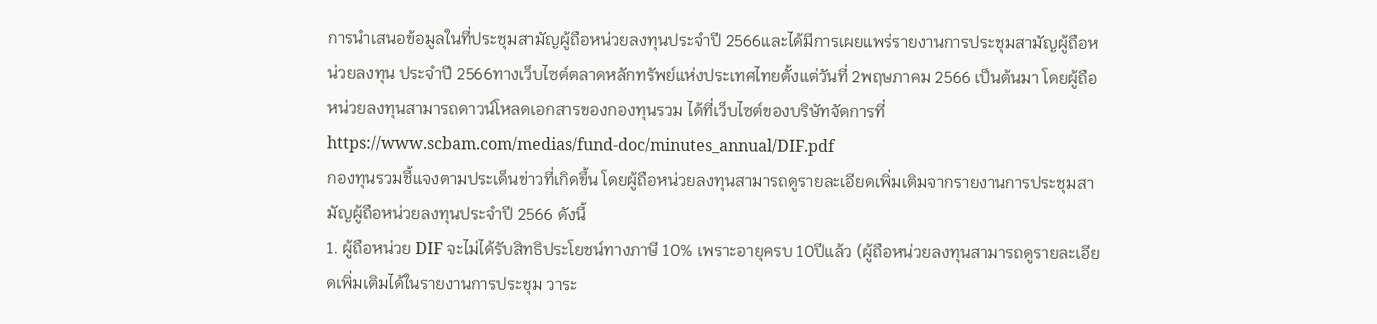การนำเสนอข้อมูลในที่ประชุมสามัญผู้ถือหน่วยลงทุนประจำปี 2566และได้มีการเผยแพร่รายงานการประชุมสามัญผู้ถือหน่วยลงทุน ประจำปี 2566ทางเว็บไซต์ตลาดหลักทรัพย์แห่งประเทศไทยตั้งแต่วันที่ 2พฤษภาคม 2566 เป็นต้นมา โดยผู้ถือหน่วยลงทุนสามารถดาวน์โหลดเอกสารของกองทุนรวม ได้ที่เว็บไซต์ของบริษัทจัดการที่https://www.scbam.com/medias/fund-doc/minutes_annual/DIF.pdf
กองทุนรวมชี้แจงตามประเด็นข่าวที่เกิดขึ้น โดยผู้ถือหน่วยลงทุนสามารถดูรายละเอียดเพิ่มเติมจากรายงานการประชุมสามัญผู้ถือหน่วยลงทุนประจำปี 2566 ดังนี้
1. ผู้ถือหน่วย DIF จะไม่ได้รับสิทธิประโยชน์ทางภาษี 10% เพราะอายุครบ 10ปีแล้ว (ผู้ถือหน่วยลงทุนสามารถดูรายละเอียดเพิ่มเติมได้ในรายงานการประชุม วาระ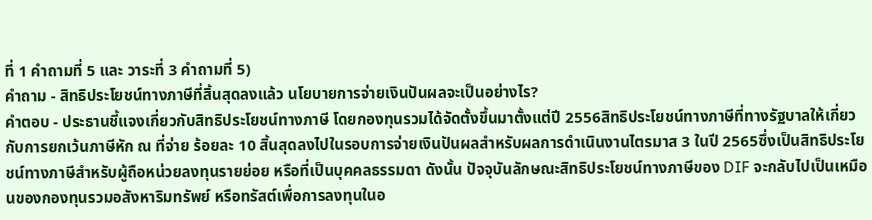ที่ 1 คำถามที่ 5 และ วาระที่ 3 คำถามที่ 5)
คำถาม - สิทธิประโยชน์ทางภาษีที่สิ้นสุดลงแล้ว นโยบายการจ่ายเงินปันผลจะเป็นอย่างไร?
คำตอบ - ประธานชี้แจงเกี่ยวกับสิทธิประโยชน์ทางภาษี โดยกองทุนรวมได้จัดตั้งขึ้นมาตั้งแต่ปี 2556สิทธิประโยชน์ทางภาษีที่ทางรัฐบาลให้เกี่ยวกับการยกเว้นภาษีหัก ณ ที่จ่าย ร้อยละ 10 สิ้นสุดลงไปในรอบการจ่ายเงินปันผลสำหรับผลการดำเนินงานไตรมาส 3 ในปี 2565ซึ่งเป็นสิทธิประโยชน์ทางภาษีสำหรับผู้ถือหน่วยลงทุนรายย่อย หรือที่เป็นบุคคลธรรมดา ดังนั้น ปัจจุบันลักษณะสิทธิประโยชน์ทางภาษีของ DIF จะกลับไปเป็นเหมือนของกองทุนรวมอสังหาริมทรัพย์ หรือทรัสต์เพื่อการลงทุนในอ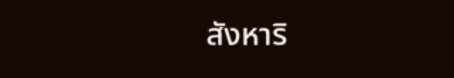สังหาริ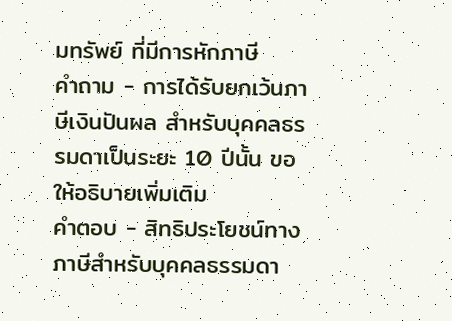มทรัพย์ ที่มีการหักภาษี
คำถาม - การได้รับยกเว้นภาษีเงินปันผล สำหรับบุคคลธรรมดาเป็นระยะ 10 ปีนั้น ขอให้อธิบายเพิ่มเติม
คำตอบ - สิทธิประโยชน์ทางภาษีสำหรับบุคคลธรรมดา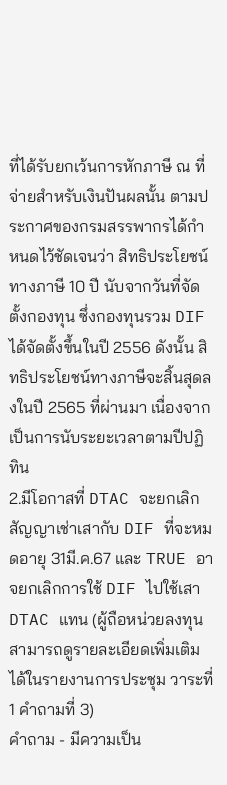ที่ได้รับยกเว้นการหักภาษี ณ ที่จ่ายสำหรับเงินปันผลนั้น ตามประกาศของกรมสรรพากรได้กำหนดไว้ชัดเจนว่า สิทธิประโยชน์ทางภาษี 10 ปี นับจากวันที่จัดตั้งกองทุน ซึ่งกองทุนรวม DIF ได้จัดตั้งขึ้นในปี 2556 ดังนั้น สิทธิประโยชน์ทางภาษีจะสิ้นสุดลงในปี 2565 ที่ผ่านมา เนื่องจากเป็นการนับระยะเวลาตามปีปฏิทิน
2.มีโอกาสที่ DTAC จะยกเลิกสัญญาเช่าเสากับ DIF ที่จะหมดอายุ 31มี.ค.67 และ TRUE อาจยกเลิกการใช้ DIF ไปใช้เสา DTAC แทน (ผู้ถือหน่วยลงทุนสามารถดูรายละเอียดเพิ่มเติมได้ในรายงานการประชุม วาระที่ 1 คำถามที่ 3)
คำถาม - มีความเป็น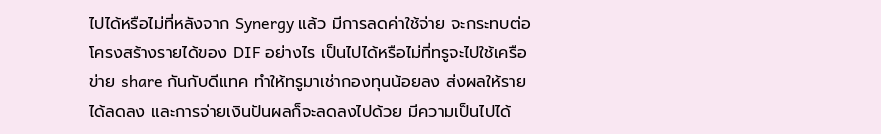ไปได้หรือไม่ที่หลังจาก Synergy แล้ว มีการลดค่าใช้จ่าย จะกระทบต่อโครงสร้างรายได้ของ DIF อย่างไร เป็นไปได้หรือไม่ที่ทรูจะไปใช้เครือข่าย share กันกับดีแทค ทำให้ทรูมาเช่ากองทุนน้อยลง ส่งผลให้รายได้ลดลง และการจ่ายเงินปันผลก็จะลดลงไปด้วย มีความเป็นไปได้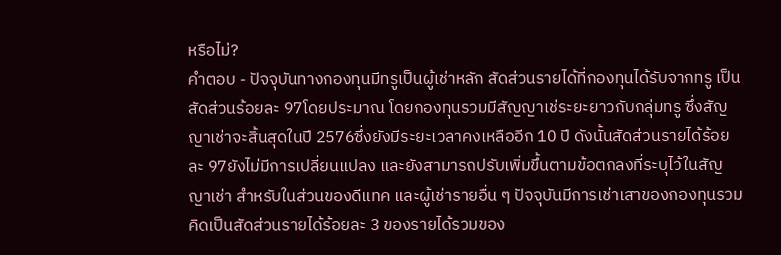หรือไม่?
คำตอบ - ปัจจุบันทางกองทุนมีทรูเป็นผู้เช่าหลัก สัดส่วนรายได้ที่กองทุนได้รับจากทรู เป็นสัดส่วนร้อยละ 97โดยประมาณ โดยกองทุนรวมมีสัญญาเช่ระยะยาวกับกลุ่มทรู ซึ่งสัญญาเช่าจะสิ้นสุดในปี 2576ซึ่งยังมีระยะเวลาคงเหลืออีก 10 ปี ดังนั้นสัดส่วนรายได้ร้อยละ 97ยังไม่มีการเปลี่ยนแปลง และยังสามารถปรับเพิ่มขึ้นตามข้อตกลงที่ระบุไว้ในสัญญาเช่า สำหรับในส่วนของดีแทค และผู้เช่ารายอื่น ๆ ปัจจุบันมีการเช่าเสาของกองทุนรวม คิดเป็นสัดส่วนรายได้ร้อยละ 3 ของรายได้รวมของ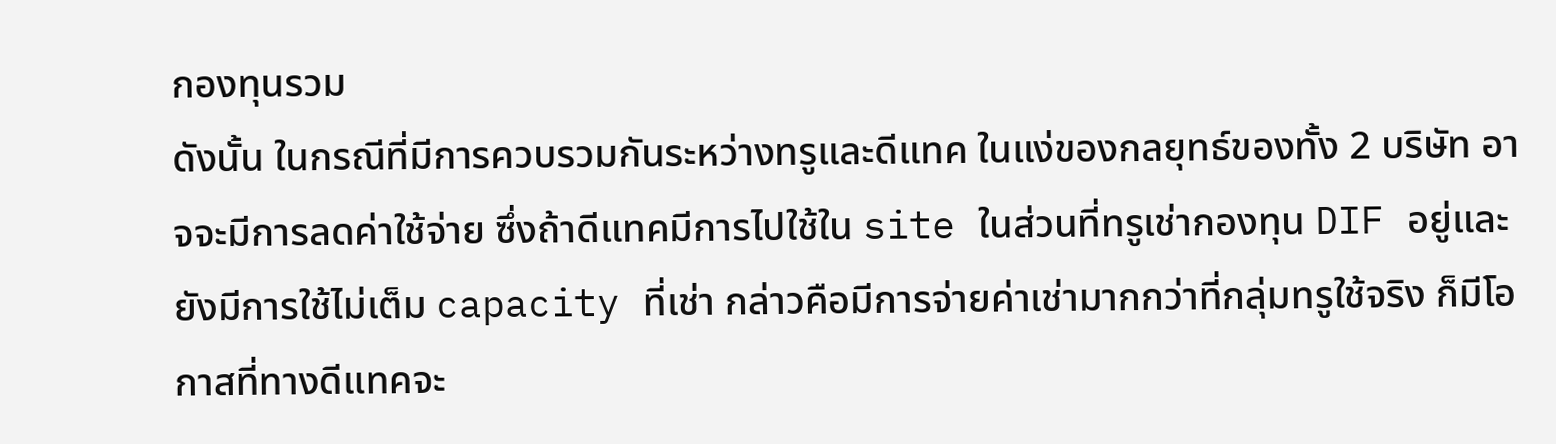กองทุนรวม
ดังนั้น ในกรณีที่มีการควบรวมกันระหว่างทรูและดีแทค ในแง่ของกลยุทธ์ของทั้ง 2 บริษัท อาจจะมีการลดค่าใช้จ่าย ซึ่งถ้าดีแทคมีการไปใช้ใน site ในส่วนที่ทรูเช่ากองทุน DIF อยู่และยังมีการใช้ไม่เต็ม capacity ที่เช่า กล่าวคือมีการจ่ายค่าเช่ามากกว่าที่กลุ่มทรูใช้จริง ก็มีโอกาสที่ทางดีแทคจะ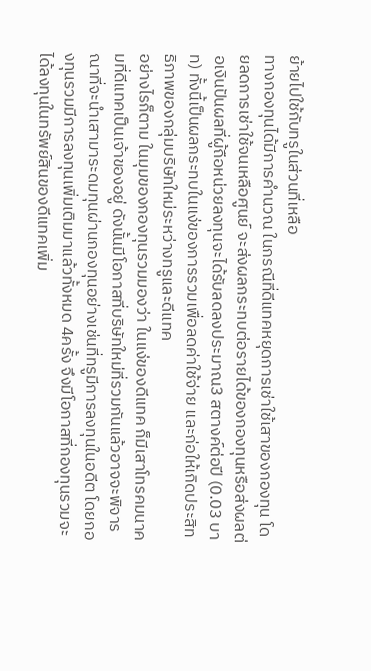ย้ายไปใช้กับทรูในส่วนที่เหลือ
ทางกองทุนได้มีการคำนวณ ในกรณีที่ดีแทคหยุดการเช่าใช้เสาของกองทุน โดยลดการเช่าใช้จนเหลือศูนย์ จะส่งผลกระทบต่อรายได้ของกองทุนหรือส่งผลต่อเงินปันผลที่ผู้ถือหน่วยลงทุนจะได้รับลดลงประมาณ3 สตางค์ต่อปี (0.03 บาท) ทั้งนี้เป็นผลกระทบในแง่ของการรวมเพื่อลดค่าใช้จ่าย และก่อให้เกิดประสิทธิภาพของกลุ่มบริษัทใหม่ระหว่างทรูและดีแทค
อย่างไรก็ตาม ในมุมของกองทุนรวมมองว่า ในแง่ของดีแทค ก็มีเสาโทรคมนาคมที่ดีแทคเป็นเจ้าของอยู่ ดังนั้นมีโอกาสที่บริษัทใหม่ที่รวมกันแล้วอาจจะพิจารณาที่จะนำเสามาระดมทุนผ่านกองทุนอย่างเช่นที่ทรูมีการลงทุนในอดีต โดยกองทุนรวมมีการลงทุนเพิ่มเติมมาแล้วทั้งหมด 4ครั้ง จึงมีโอกาสที่กองทุนรวมจะได้ลงทุนในทรัพย์สินของดีแทคเพิ่ม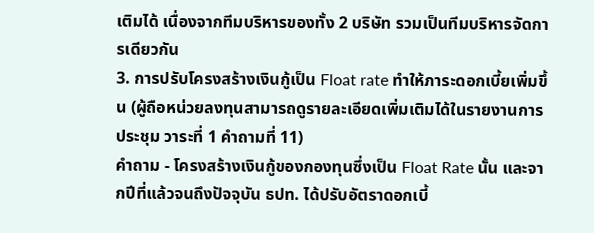เติมได้ เนื่องจากทีมบริหารของทั้ง 2 บริษัท รวมเป็นทีมบริหารจัดการเดียวกัน
3. การปรับโครงสร้างเงินกู้เป็น Float rate ทำให้ภาระดอกเบี้ยเพิ่มขึ้น (ผู้ถือหน่วยลงทุนสามารถดูรายละเอียดเพิ่มเติมได้ในรายงานการประชุม วาระที่ 1 คำถามที่ 11)
คำถาม - โครงสร้างเงินกู้ของกองทุนซึ่งเป็น Float Rate นั้น และจากปีที่แล้วจนถึงปัจจุบัน ธปท. ได้ปรับอัตราดอกเบี้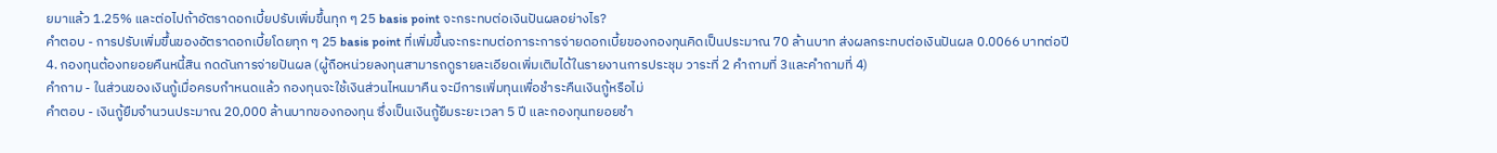ยมาแล้ว 1.25% และต่อไปถ้าอัตราดอกเบี้ยปรับเพิ่มขึ้นทุก ๆ 25 basis point จะกระทบต่อเงินปันผลอย่างไร?
คำตอบ - การปรับเพิ่มขึ้นของอัตราดอกเบี้ยโดยทุก ๆ 25 basis point ที่เพิ่มขึ้นจะกระทบต่อภาระการจ่ายดอกเบี้ยของกองทุนคิดเป็นประมาณ 70 ล้านบาท ส่งผลกระทบต่อเงินปันผล 0.0066 บาทต่อปี
4. กองทุนต้องทยอยคืนหนี้สิน กดดันการจ่ายปันผล (ผู้ถือหน่วยลงทุนสามารถดูรายละเอียดเพิ่มเติมได้ในรายงานการประชุม วาระที่ 2 คำถามที่ 3และคำถามที่ 4)
คำถาม - ในส่วนของเงินกู้เมื่อครบกำหนดแล้ว กองทุนจะใช้เงินส่วนไหนมาคืน จะมีการเพิ่มทุนเพื่อชำระคืนเงินกู้หรือไม่
คำตอบ - เงินกู้ยืมจำนวนประมาณ 20,000 ล้านบาทของกองทุน ซึ่งเป็นเงินกู้ยืมระยะเวลา 5 ปี และกองทุนทยอยชำ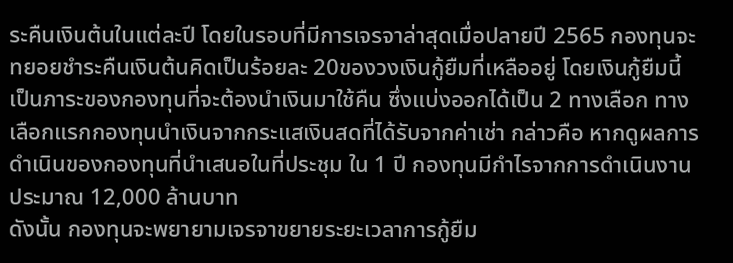ระคืนเงินต้นในแต่ละปี โดยในรอบที่มีการเจรจาล่าสุดเมื่อปลายปี 2565 กองทุนจะทยอยชำระคืนเงินต้นคิดเป็นร้อยละ 20ของวงเงินกู้ยืมที่เหลืออยู่ โดยเงินกู้ยืมนี้เป็นภาระของกองทุนที่จะต้องนำเงินมาใช้คืน ซึ่งแบ่งออกได้เป็น 2 ทางเลือก ทางเลือกแรกกองทุนนำเงินจากกระแสเงินสดที่ได้รับจากค่าเช่า กล่าวคือ หากดูผลการดำเนินของกองทุนที่นำเสนอในที่ประชุม ใน 1 ปี กองทุนมีกำไรจากการดำเนินงานประมาณ 12,000 ล้านบาท
ดังนั้น กองทุนจะพยายามเจรจาขยายระยะเวลาการกู้ยืม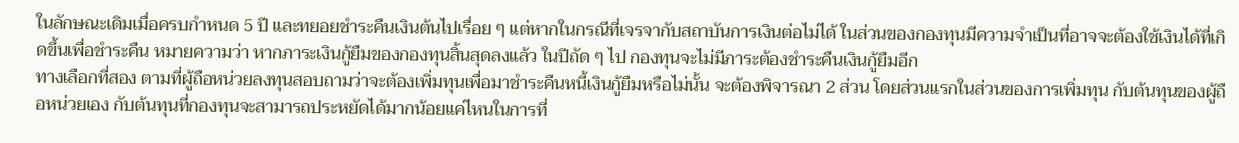ในลักษณะเดิมเมื่อครบกำหนด 5 ปี และทยอยชำระคืนเงินต้นไปเรื่อย ๆ แต่หากในกรณีที่เจรจากับสถาบันการเงินต่อไม่ได้ ในส่วนของกองทุนมีความจำเป็นที่อาจจะต้องใช้เงินได้ที่เกิดขึ้นเพื่อชำระคืน หมายความว่า หากภาระเงินกู้ยืมของกองทุนสิ้นสุดลงแล้ว ในปีถัด ๆ ไป กองทุนจะไม่มีภาระต้องชำระคืนเงินกู้ยืมอีก
ทางเลือกที่สอง ตามที่ผู้ถือหน่วยลงทุนสอบถามว่าจะต้องเพิ่มทุนเพื่อมาชำระคืนหนี้เงินกู้ยืมหรือไม่นั้น จะต้องพิจารณา 2 ส่วน โดยส่วนแรกในส่วนของการเพิ่มทุน กับต้นทุนของผู้ถือหน่วยเอง กับต้นทุนที่กองทุนจะสามารถประหยัดได้มากน้อยแค่ไหนในการที่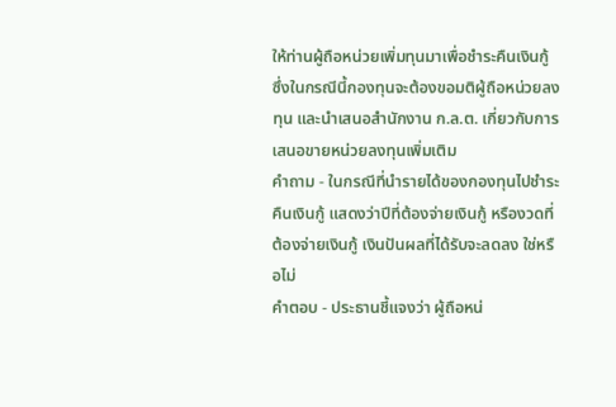ให้ท่านผู้ถือหน่วยเพิ่มทุนมาเพื่อชำระคืนเงินกู้ ซึ่งในกรณีนี้กองทุนจะต้องขอมติผู้ถือหน่วยลงทุน และนำเสนอสำนักงาน ก.ล.ต. เกี่ยวกับการเสนอขายหน่วยลงทุนเพิ่มเติม
คำถาม - ในกรณีที่นำรายได้ของกองทุนไปชำระคืนเงินกู้ แสดงว่าปีที่ต้องจ่ายเงินกู้ หรืองวดที่ต้องจ่ายเงินกู้ เงินปันผลที่ได้รับจะลดลง ใช่หรือไม่
คำตอบ - ประธานชี้แจงว่า ผู้ถือหน่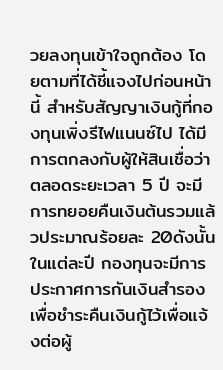วยลงทุนเข้าใจถูกต้อง โดยตามที่ได้ชี้แจงไปก่อนหน้านี้ สำหรับสัญญาเงินกู้ที่กองทุนเพิ่งรีไฟแนนซ์ไป ได้มีการตกลงกับผู้ให้สินเชื่อว่า ตลอดระยะเวลา 5 ปี จะมีการทยอยคืนเงินต้นรวมแล้วประมาณร้อยละ 20ดังนั้นในแต่ละปี กองทุนจะมีการประกาศการกันเงินสำรองเพื่อชำระคืนเงินกู้ไว้เพื่อแจ้งต่อผู้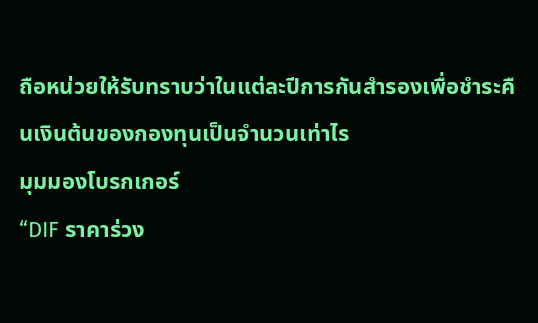ถือหน่วยให้รับทราบว่าในแต่ละปีการกันสำรองเพื่อชำระคืนเงินต้นของกองทุนเป็นจำนวนเท่าไร
มุมมองโบรกเกอร์
“DIF ราคาร่วง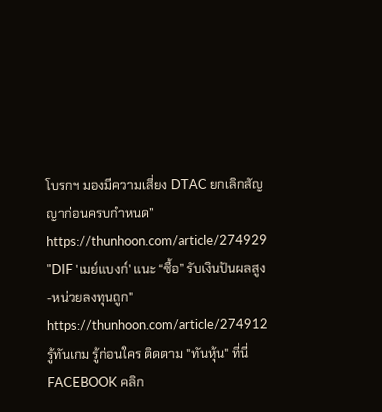โบรกฯ มองมีความเสี่ยง DTAC ยกเลิกสัญญาก่อนครบกำหนด” https://thunhoon.com/article/274929
"DIF 'เมย์แบงก์' แนะ “ซื้อ” รับเงินปันผลสูง-หน่วยลงทุนถูก" https://thunhoon.com/article/274912
รู้ทันเกม รู้ก่อนใคร ติดตาม "ทันหุ้น" ที่นี่
FACEBOOK คลิก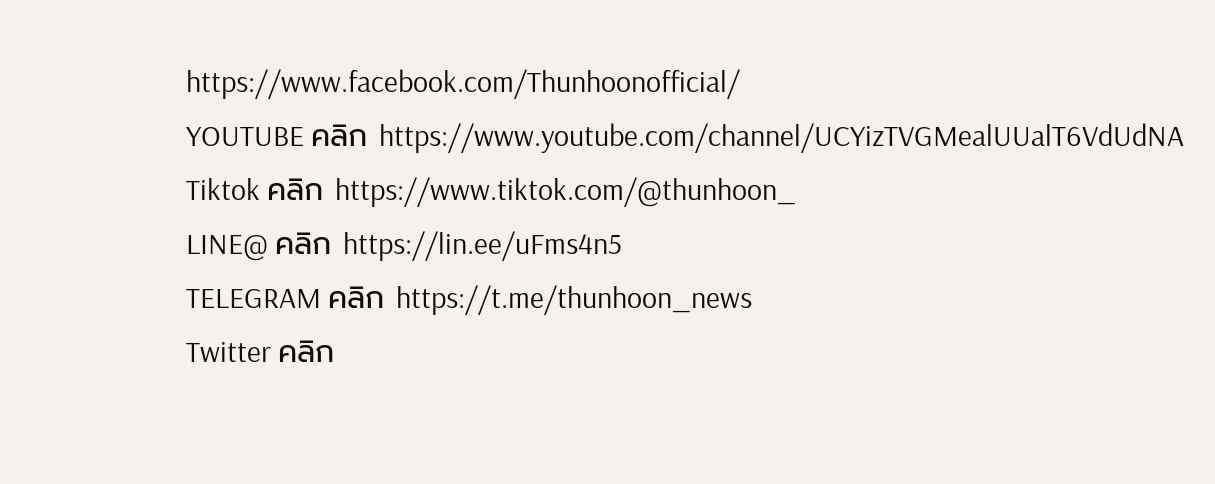https://www.facebook.com/Thunhoonofficial/
YOUTUBE คลิก https://www.youtube.com/channel/UCYizTVGMealUUalT6VdUdNA
Tiktok คลิก https://www.tiktok.com/@thunhoon_
LINE@ คลิก https://lin.ee/uFms4n5
TELEGRAM คลิก https://t.me/thunhoon_news
Twitter คลิก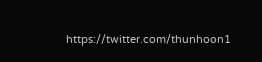https://twitter.com/thunhoon1